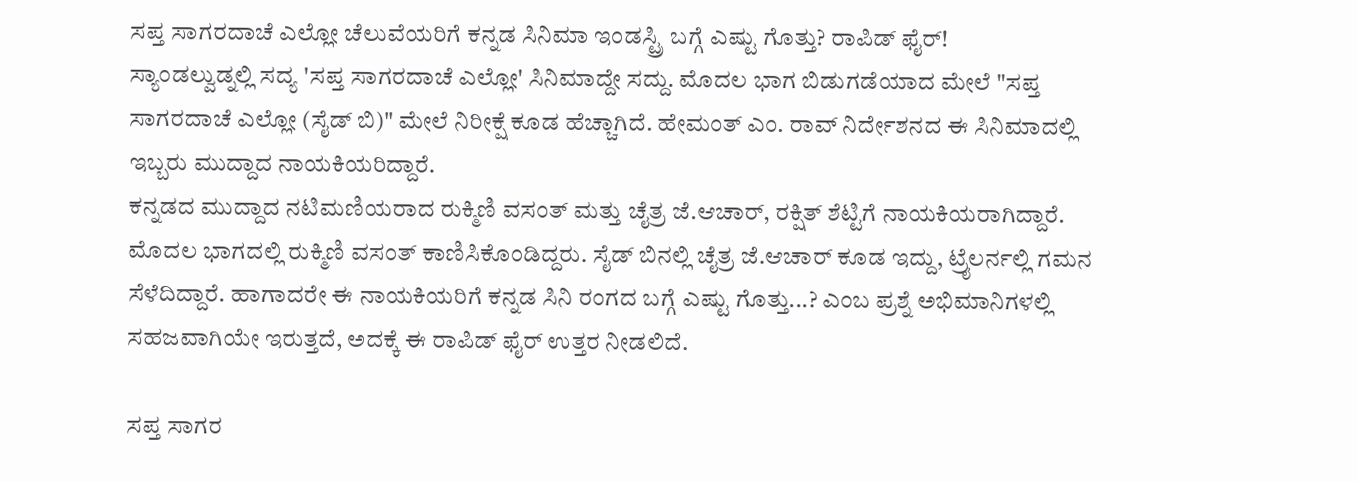ಸಪ್ತ ಸಾಗರದಾಚೆ ಎಲ್ಲೋ ಚೆಲುವೆಯರಿಗೆ ಕನ್ನಡ ಸಿನಿಮಾ ಇಂಡಸ್ಟ್ರಿ ಬಗ್ಗೆ ಎಷ್ಟು ಗೊತ್ತು? ರಾಪಿಡ್ ಫೈರ್!
ಸ್ಯಾಂಡಲ್ವುಡ್ನಲ್ಲಿ ಸದ್ಯ 'ಸಪ್ತ ಸಾಗರದಾಚೆ ಎಲ್ಲೋ' ಸಿನಿಮಾದ್ದೇ ಸದ್ದು. ಮೊದಲ ಭಾಗ ಬಿಡುಗಡೆಯಾದ ಮೇಲೆ "ಸಪ್ತ ಸಾಗರದಾಚೆ ಎಲ್ಲೋ (ಸೈಡ್ ಬಿ)" ಮೇಲೆ ನಿರೀಕ್ಷೆ ಕೂಡ ಹೆಚ್ಚಾಗಿದೆ. ಹೇಮಂತ್ ಎಂ. ರಾವ್ ನಿರ್ದೇಶನದ ಈ ಸಿನಿಮಾದಲ್ಲಿ ಇಬ್ಬರು ಮುದ್ದಾದ ನಾಯಕಿಯರಿದ್ದಾರೆ.
ಕನ್ನಡದ ಮುದ್ದಾದ ನಟಿಮಣಿಯರಾದ ರುಕ್ಮಿಣಿ ವಸಂತ್ ಮತ್ತು ಚೈತ್ರ ಜೆ.ಆಚಾರ್, ರಕ್ಷಿತ್ ಶೆಟ್ಟಿಗೆ ನಾಯಕಿಯರಾಗಿದ್ದಾರೆ. ಮೊದಲ ಭಾಗದಲ್ಲಿ ರುಕ್ಮಿಣಿ ವಸಂತ್ ಕಾಣಿಸಿಕೊಂಡಿದ್ದರು. ಸೈಡ್ ಬಿನಲ್ಲಿ ಚೈತ್ರ ಜೆ.ಆಚಾರ್ ಕೂಡ ಇದ್ದು, ಟ್ರೈಲರ್ನಲ್ಲಿ ಗಮನ ಸೆಳೆದಿದ್ದಾರೆ. ಹಾಗಾದರೇ ಈ ನಾಯಕಿಯರಿಗೆ ಕನ್ನಡ ಸಿನಿ ರಂಗದ ಬಗ್ಗೆ ಎಷ್ಟು ಗೊತ್ತು...? ಎಂಬ ಪ್ರಶ್ನೆ ಅಭಿಮಾನಿಗಳಲ್ಲಿ ಸಹಜವಾಗಿಯೇ ಇರುತ್ತದೆ, ಅದಕ್ಕೆ ಈ ರಾಪಿಡ್ ಫೈರ್ ಉತ್ತರ ನೀಡಲಿದೆ.

ಸಪ್ತ ಸಾಗರ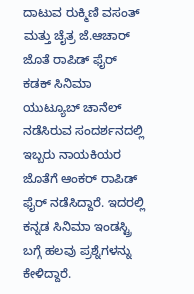ದಾಟುವ ರುಕ್ಮಿಣಿ ವಸಂತ್ ಮತ್ತು ಚೈತ್ರ ಜೆ.ಆಚಾರ್ ಜೊತೆ ರಾಪಿಡ್ ಫೈರ್
ಕಡಕ್ ಸಿನಿಮಾ ಯುಟ್ಯೂಬ್ ಚಾನೆಲ್ ನಡೆಸಿರುವ ಸಂದರ್ಶನದಲ್ಲಿ ಇಬ್ಬರು ನಾಯಕಿಯರ ಜೊತೆಗೆ ಆಂಕರ್ ರಾಪಿಡ್ ಫೈರ್ ನಡೆಸಿದ್ದಾರೆ. ಇದರಲ್ಲಿ ಕನ್ನಡ ಸಿನಿಮಾ ಇಂಡಸ್ಟ್ರಿ ಬಗ್ಗೆ ಹಲವು ಪ್ರಶ್ನೆಗಳನ್ನು ಕೇಳಿದ್ದಾರೆ.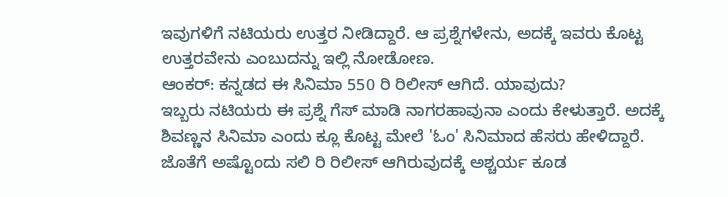ಇವುಗಳಿಗೆ ನಟಿಯರು ಉತ್ತರ ನೀಡಿದ್ದಾರೆ. ಆ ಪ್ರಶ್ನೆಗಳೇನು, ಅದಕ್ಕೆ ಇವರು ಕೊಟ್ಟ ಉತ್ತರವೇನು ಎಂಬುದನ್ನು ಇಲ್ಲಿ ನೋಡೋಣ.
ಆಂಕರ್: ಕನ್ನಡದ ಈ ಸಿನಿಮಾ 550 ರಿ ರಿಲೀಸ್ ಆಗಿದೆ. ಯಾವುದು?
ಇಬ್ಬರು ನಟಿಯರು ಈ ಪ್ರಶ್ನೆ ಗೆಸ್ ಮಾಡಿ ನಾಗರಹಾವುನಾ ಎಂದು ಕೇಳುತ್ತಾರೆ. ಅದಕ್ಕೆ ಶಿವಣ್ಣನ ಸಿನಿಮಾ ಎಂದು ಕ್ಲೂ ಕೊಟ್ಟ ಮೇಲೆ 'ಓಂ' ಸಿನಿಮಾದ ಹೆಸರು ಹೇಳಿದ್ದಾರೆ. ಜೊತೆಗೆ ಅಷ್ಟೊಂದು ಸಲಿ ರಿ ರಿಲೀಸ್ ಆಗಿರುವುದಕ್ಕೆ ಅಶ್ಚರ್ಯ ಕೂಡ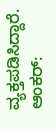ವ್ಯಕ್ತಪಡಿಸಿದ್ದಾರೆ.
ಆಂಕರ್: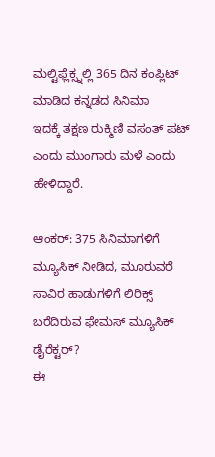ಮಲ್ಟಿಫ್ಲೆಕ್ಸ್ನಲ್ಲಿ 365 ದಿನ ಕಂಪ್ಲಿಟ್ ಮಾಡಿದ ಕನ್ನಡದ ಸಿನಿಮಾ
ಇದಕ್ಕೆ ತಕ್ಷಣ ರುಕ್ಮಿಣಿ ವಸಂತ್ ಪಟ್ ಎಂದು ಮುಂಗಾರು ಮಳೆ ಎಂದು ಹೇಳಿದ್ದಾರೆ.

ಆಂಕರ್: 375 ಸಿನಿಮಾಗಳಿಗೆ ಮ್ಯೂಸಿಕ್ ನೀಡಿದ, ಮೂರುವರೆ ಸಾವಿರ ಹಾಡುಗಳಿಗೆ ಲಿರಿಕ್ಸ್ ಬರೆದಿರುವ ಫೇಮಸ್ ಮ್ಯೂಸಿಕ್ ಡೈರೆಕ್ಟರ್?
ಈ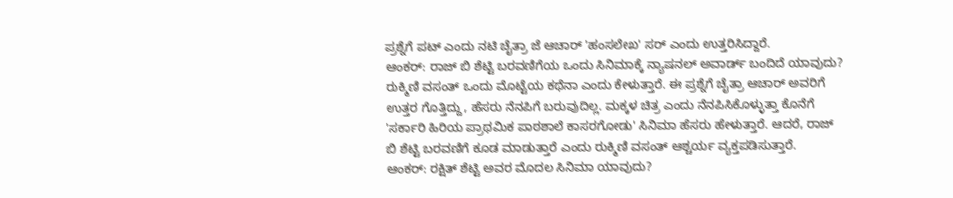ಪ್ರಶ್ನೆಗೆ ಪಟ್ ಎಂದು ನಟಿ ಚೈತ್ರಾ ಜೆ ಆಚಾರ್ 'ಹಂಸಲೇಖ' ಸರ್ ಎಂದು ಉತ್ತರಿಸಿದ್ದಾರೆ.
ಆಂಕರ್: ರಾಜ್ ಬಿ ಶೆಟ್ಟಿ ಬರವಣಿಗೆಯ ಒಂದು ಸಿನಿಮಾಕ್ಕೆ ನ್ಯಾಷನಲ್ ಅವಾರ್ಡ್ ಬಂದಿದೆ ಯಾವುದು?
ರುಕ್ಮಿಣಿ ವಸಂತ್ ಒಂದು ಮೊಟ್ಟೆಯ ಕಥೆನಾ ಎಂದು ಕೇಳುತ್ತಾರೆ. ಈ ಪ್ರಶ್ನೆಗೆ ಚೈತ್ರಾ ಆಚಾರ್ ಅವರಿಗೆ ಉತ್ತರ ಗೊತ್ತಿದ್ದು, ಹೆಸರು ನೆನಪಿಗೆ ಬರುವುದಿಲ್ಲ. ಮಕ್ಕಳ ಚಿತ್ರ ಎಂದು ನೆನಪಿಸಿಕೊಳ್ಳುತ್ತಾ ಕೊನೆಗೆ 'ಸರ್ಕಾರಿ ಹಿರಿಯ ಪ್ರಾಥಮಿಕ ಪಾಠಶಾಲೆ ಕಾಸರಗೋಡು' ಸಿನಿಮಾ ಹೆಸರು ಹೇಳುತ್ತಾರೆ. ಆದರೆ, ರಾಜ್ ಬಿ ಶೆಟ್ಟಿ ಬರವಣಿಗೆ ಕೂಡ ಮಾಡುತ್ತಾರೆ ಎಂದು ರುಕ್ಮಿಣಿ ವಸಂತ್ ಆಶ್ಚರ್ಯ ವ್ಯಕ್ತಪಡಿಸುತ್ತಾರೆ.
ಆಂಕರ್: ರಕ್ಷಿತ್ ಶೆಟ್ಟಿ ಅವರ ಮೊದಲ ಸಿನಿಮಾ ಯಾವುದು?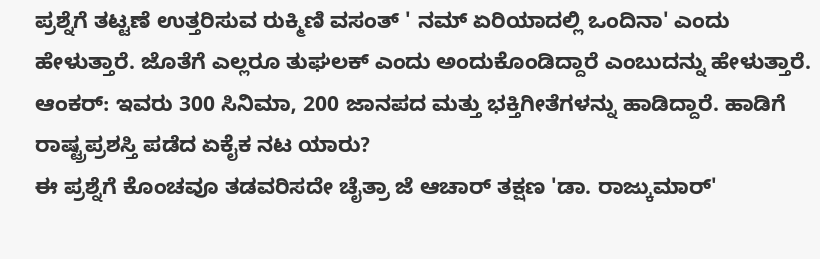ಪ್ರಶ್ನೆಗೆ ತಟ್ಟಣೆ ಉತ್ತರಿಸುವ ರುಕ್ಮಿಣಿ ವಸಂತ್ ' ನಮ್ ಏರಿಯಾದಲ್ಲಿ ಒಂದಿನಾ' ಎಂದು ಹೇಳುತ್ತಾರೆ. ಜೊತೆಗೆ ಎಲ್ಲರೂ ತುಘಲಕ್ ಎಂದು ಅಂದುಕೊಂಡಿದ್ದಾರೆ ಎಂಬುದನ್ನು ಹೇಳುತ್ತಾರೆ.
ಆಂಕರ್: ಇವರು 300 ಸಿನಿಮಾ, 200 ಜಾನಪದ ಮತ್ತು ಭಕ್ತಿಗೀತೆಗಳನ್ನು ಹಾಡಿದ್ದಾರೆ. ಹಾಡಿಗೆ ರಾಷ್ಟ್ರಪ್ರಶಸ್ತಿ ಪಡೆದ ಏಕೈಕ ನಟ ಯಾರು?
ಈ ಪ್ರಶ್ನೆಗೆ ಕೊಂಚವೂ ತಡವರಿಸದೇ ಚೈತ್ರಾ ಜೆ ಆಚಾರ್ ತಕ್ಷಣ 'ಡಾ. ರಾಜ್ಕುಮಾರ್'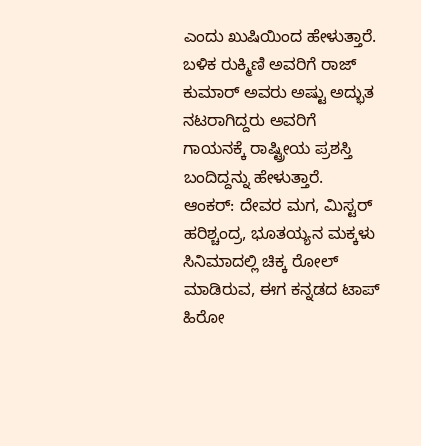ಎಂದು ಖುಷಿಯಿಂದ ಹೇಳುತ್ತಾರೆ. ಬಳಿಕ ರುಕ್ಮಿಣಿ ಅವರಿಗೆ ರಾಜ್ ಕುಮಾರ್ ಅವರು ಅಷ್ಟು ಅದ್ಭುತ ನಟರಾಗಿದ್ದರು ಅವರಿಗೆ ಗಾಯನಕ್ಕೆ ರಾಷ್ಟ್ರೀಯ ಪ್ರಶಸ್ತಿ ಬಂದಿದ್ದನ್ನು ಹೇಳುತ್ತಾರೆ.
ಆಂಕರ್: ದೇವರ ಮಗ, ಮಿಸ್ಟರ್ ಹರಿಶ್ಚಂದ್ರ, ಭೂತಯ್ಯನ ಮಕ್ಕಳು ಸಿನಿಮಾದಲ್ಲಿ ಚಿಕ್ಕ ರೋಲ್ ಮಾಡಿರುವ, ಈಗ ಕನ್ನಡದ ಟಾಪ್ ಹಿರೋ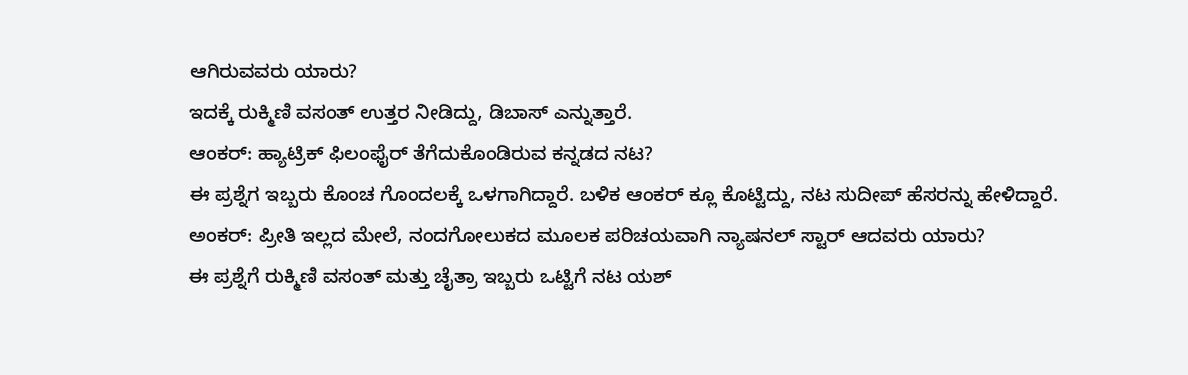ಆಗಿರುವವರು ಯಾರು?
ಇದಕ್ಕೆ ರುಕ್ಮಿಣಿ ವಸಂತ್ ಉತ್ತರ ನೀಡಿದ್ದು, ಡಿಬಾಸ್ ಎನ್ನುತ್ತಾರೆ.
ಆಂಕರ್: ಹ್ಯಾಟ್ರಿಕ್ ಫಿಲಂಫೈರ್ ತೆಗೆದುಕೊಂಡಿರುವ ಕನ್ನಡದ ನಟ?
ಈ ಪ್ರಶ್ನೆಗ ಇಬ್ಬರು ಕೊಂಚ ಗೊಂದಲಕ್ಕೆ ಒಳಗಾಗಿದ್ದಾರೆ. ಬಳಿಕ ಆಂಕರ್ ಕ್ಲೂ ಕೊಟ್ಟಿದ್ದು, ನಟ ಸುದೀಪ್ ಹೆಸರನ್ನು ಹೇಳಿದ್ದಾರೆ.
ಅಂಕರ್: ಪ್ರೀತಿ ಇಲ್ಲದ ಮೇಲೆ, ನಂದಗೋಲುಕದ ಮೂಲಕ ಪರಿಚಯವಾಗಿ ನ್ಯಾಷನಲ್ ಸ್ಟಾರ್ ಆದವರು ಯಾರು?
ಈ ಪ್ರಶ್ನೆಗೆ ರುಕ್ಮಿಣಿ ವಸಂತ್ ಮತ್ತು ಚೈತ್ರಾ ಇಬ್ಬರು ಒಟ್ಟಿಗೆ ನಟ ಯಶ್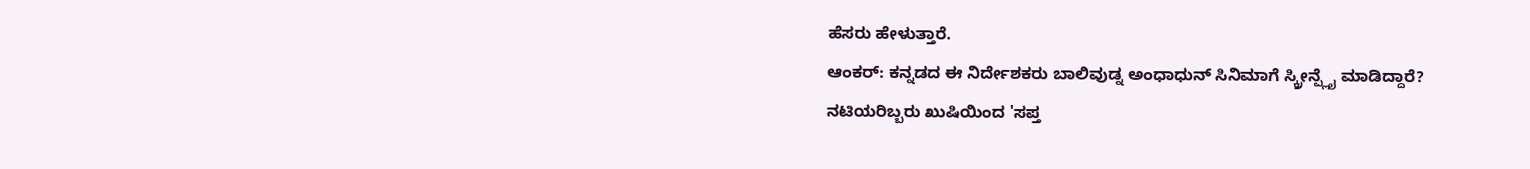ಹೆಸರು ಹೇಳುತ್ತಾರೆ.
ಆಂಕರ್: ಕನ್ನಡದ ಈ ನಿರ್ದೇಶಕರು ಬಾಲಿವುಡ್ನ ಅಂಧಾಧುನ್ ಸಿನಿಮಾಗೆ ಸ್ಕ್ರೀನ್ಪ್ಲೈ ಮಾಡಿದ್ದಾರೆ?
ನಟಿಯರಿಬ್ಬರು ಖುಷಿಯಿಂದ 'ಸಪ್ತ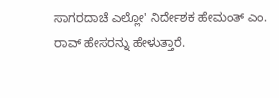ಸಾಗರದಾಚೆ ಎಲ್ಲೋ' ನಿರ್ದೇಶಕ ಹೇಮಂತ್ ಎಂ. ರಾವ್ ಹೇಸರನ್ನು ಹೇಳುತ್ತಾರೆ.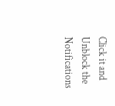Click it and Unblock the Notifications